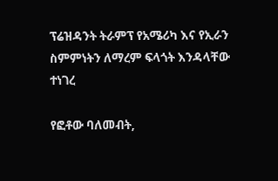ፕሬዝዳንት ትራምፕ የአሜሪካ እና የኢራን ስምምነትን ለማረም ፍላጎት እንዳላቸው ተነገረ

የፎቶው ባለመብት,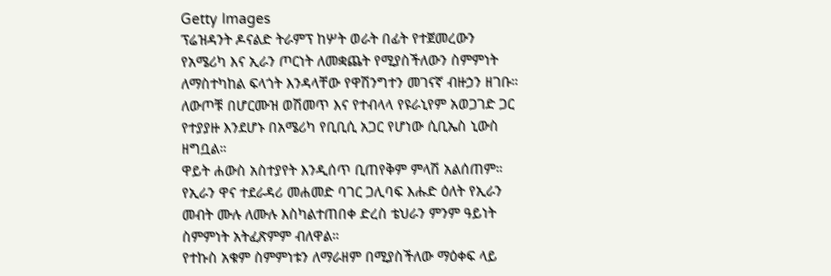Getty Images
ፕሬዝዳንት ዶናልድ ትራምፕ ከሦት ወራት በፊት የተጀመረውን የአሜሪካ እና ኢራን ጦርነት ለመቋጨት የሚያስችለውን ስምምነት ለማስተካከል ፍላጎት እንዳላቸው የዋሽንግተን መገናኛ ብዙኃን ዘገቡ።
ለውጦቹ በሆርሙዝ ወሽመጥ እና የተብላላ የዩራኒየም አወጋገድ ጋር የተያያዙ እንደሆኑ በአሜሪካ የቢቢሲ አጋር የሆነው ሲቢኤስ ኒውስ ዘግቧል።
ዋይት ሐውስ አስተያየት እንዲሰጥ ቢጠየቅም ምላሽ አልሰጠም።
የኢራን ዋና ተደራዳሪ መሐመድ ባገር ጋሊባፍ እሑድ ዕለት የኢራን መብት ሙሉ ለሙሉ እስካልተጠበቀ ድረስ ቴህራን ምንም ዓይነት ስምምነት አትፈጽምም ብለዋል።
የተኩስ አቁም ስምምነቱን ለማራዘም በሚያስችለው ማዕቀፍ ላይ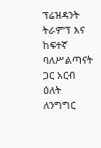ፕሬዝዳንት ትራምፕ እና ከፍተኛ ባለሥልጣናት ጋር አርብ ዕለት ለንግግር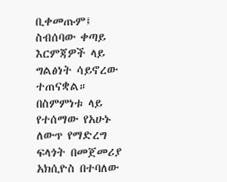ቢቀመጡም፤ ስብሰባው ቀጣይ እርምጃዎች ላይ ግልፅነት ሳይኖረው ተጠናቋል።
በስምምነቱ ላይ የተሰማው የአሁኑ ለውጥ የማድረግ ፍላጎት በመጀመሪያ አክሲዮስ በተባለው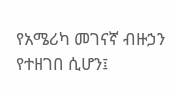የአሜሪካ መገናኛ ብዙኃን የተዘገበ ሲሆን፤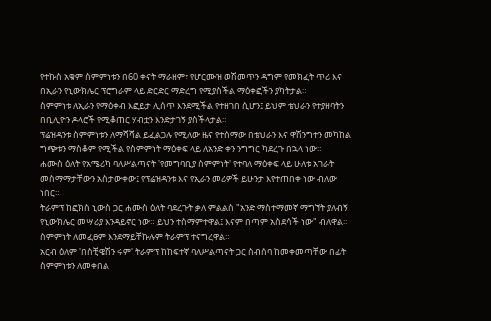የተኩስ አቁም ስምምነቱን በ60 ቀናት ማራዘም፣ የሆርሙዝ ወሽመጥን ዳግም የመክፈት ጥሪ እና በኢራን የኒውክሌር ፕሮግራም ላይ ድርድር ማድረግ የሚያስችል ማዕቀፎችን ያካትታል።
ስምምነቱ ለኢራን የማዕቀብ እፎይታ ሊሰጥ እንደሚችል የተዘገበ ሲሆን፤ ይህም ቴህራን የተያዘባትን በቢሊዮን ዶላሮች የሚቆጠር ሃብቷን እንድታገኝ ያስችላታል።
ፕሬዝዳንቱ ስምምነቱን ለማሻሻል ይፈልጋሉ የሚለው ዜና የተሰማው በቴህራን እና ዋሽንግተን መካከል ግጭቱን ማስቆም የሚችል የስምምነት ማዕቀፍ ላይ ለአንድ ቀን ንግግር ካደረጉ በኋላ ነው።
ሐሙስ ዕለት የአሜሪካ ባለሥልጣናት 'የመግባቢያ ስምምነት' የተባለ ማዕቀፍ ላይ ሁለቱ አገራት መስማማታቸውን አስታውቀው፤ የፕሬዝዳንቱ እና የኢራን መሪዎች ይሁንታ እየተጠበቀ ነው ብለው ነበር።
ትራምፕ ከፎክስ ኒውስ ጋር ሐሙስ ዕለት ባደረጉት ቃለ ምልልስ "አንድ ማስተማመኛ ማግኘት ያለብኝ የኒውክሌር መሣሪያ እንዳይኖር ነው። ይህን ተስማምተዋል፤ እናም በጣም አስደሳች ነው" ብለዋል።
ስምምነት ለመፈፀም እንደማይቸኩሉም ትራምፕ ተናግረዋል።
አርብ ዕለም 'በስቺዌሽን ሩም' ትራምፕ ከከፍተኛ ባለሥልጣናት ጋር ስብሰባ ከመቀመጣቸው በፊት ስምምነቱን ለመቀበል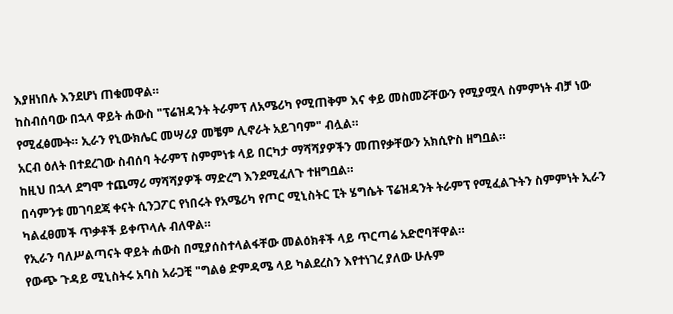እያዘነበሉ እንደሆነ ጠቁመዋል።
ከስብሰባው በኋላ ዋይት ሐውስ "ፕሬዝዳንት ትራምፕ ለአሜሪካ የሚጠቅም እና ቀይ መስመሯቸውን የሚያሟላ ስምምነት ብቻ ነው የሚፈፅሙት። ኢራን የኒውክሌር መሣሪያ መቼም ሊኖራት አይገባም" ብሏል።
አርብ ዕለት በተደረገው ስብሰባ ትራምፕ ስምምነቱ ላይ በርካታ ማሻሻያዎችን መጠየቃቸውን አክሲዮስ ዘግቧል።
ከዚህ በኋላ ደግሞ ተጨማሪ ማሻሻያዎች ማድረግ እንደሚፈለጉ ተዘግቧል።
በሳምንቱ መገባደጃ ቀናት ሲንጋፖር የነበሩት የአሜሪካ የጦር ሚኒስትር ፒት ሄግሴት ፕሬዝዳንት ትራምፕ የሚፈልጉትን ስምምነት ኢራን ካልፈፀመች ጥቃቶች ይቀጥላሉ ብለዋል።
የኢራን ባለሥልጣናት ዋይት ሐውስ በሚያሰስተላልፋቸው መልዕክቶች ላይ ጥርጣሬ አድሮባቸዋል።
የውጭ ጉዳይ ሚኒስትሩ አባስ አራጋቺ "ግልፅ ድምዳሜ ላይ ካልደረስን እየተነገረ ያለው ሁሉም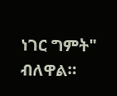ነገር ግምት" ብለዋል።